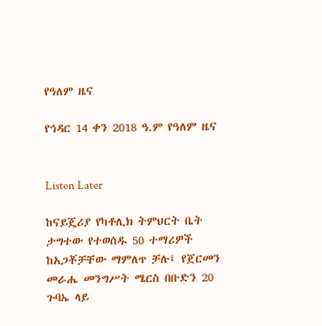የዓለም ዜና

የኅዳር 14 ቀን 2018 ዓ.ም የዓለም ዜና


Listen Later

ከናይጄሪያ የካቶሊክ ትምህርት ቤት ታግተው የተወሰዱ 50 ተማሪዎች ከአጋቾቻቸው ማምለጥ ቻሉ፤ የጀርመን መራሔ መንግሥት ሜርስ በቡድን 20 ጉባኤ ላይ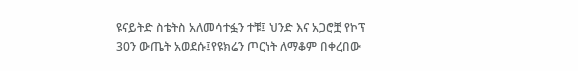ዩናይትድ ስቴትስ አለመሳተፏን ተቹ፤ ህንድ እና አጋሮቿ የኮፕ 30ን ውጤት አወደሱ፤የዩክሬን ጦርነት ለማቆም በቀረበው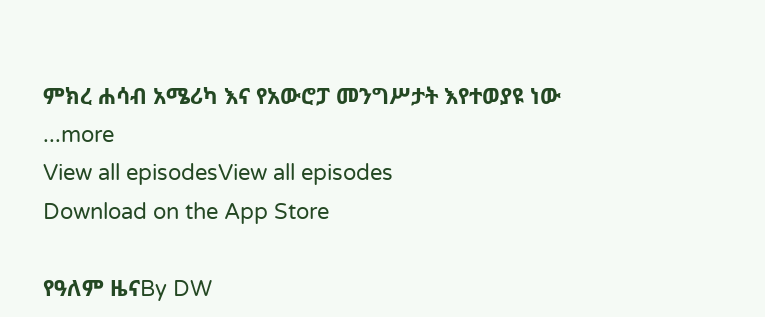ምክረ ሐሳብ አሜሪካ እና የአውሮፓ መንግሥታት እየተወያዩ ነው
...more
View all episodesView all episodes
Download on the App Store

የዓለም ዜናBy DW